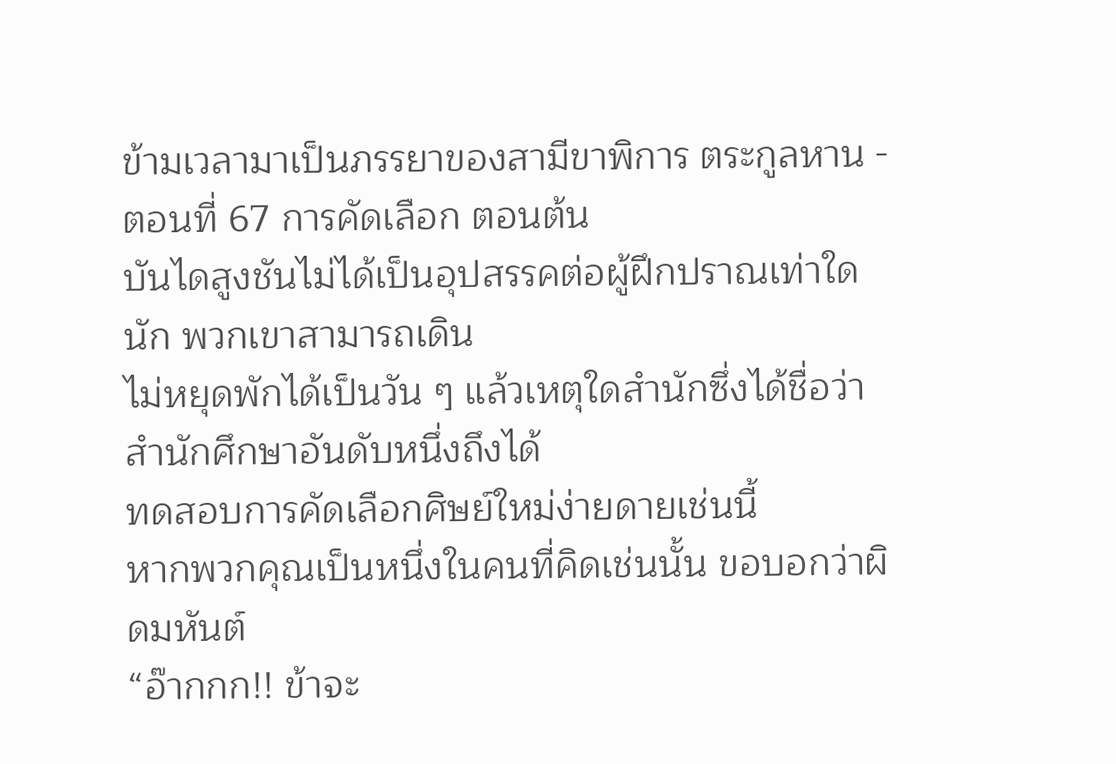ข้ามเวลามาเป็นภรรยาของสามีขาพิการ ตระกูลหาน - ตอนที่ 67 การคัดเลือก ตอนต้น
บันไดสูงชันไม่ได้เป็นอุปสรรคต่อผู้ฝึกปราณเท่าใดนัก พวกเขาสามารถเดิน
ไม่หยุดพักได้เป็นวัน ๆ แล้วเหตุใดสำนักซึ่งได้ชื่อว่าสำนักศึกษาอันดับหนึ่งถึงได้
ทดสอบการคัดเลือกศิษย์ใหม่ง่ายดายเช่นนี้
หากพวกคุณเป็นหนึ่งในคนที่คิดเช่นนั้น ขอบอกว่าผิดมหันต์
“อ๊ากกก!! ข้าจะ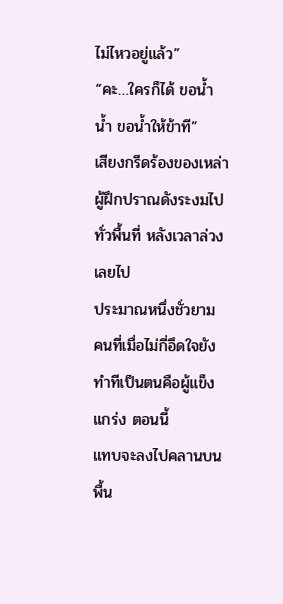ไม่ไหวอยู่แล้ว”
“คะ…ใครก็ได้ ขอน้ำ น้ำ ขอน้ำให้ข้าที”
เสียงกรีดร้องของเหล่าผู้ฝึกปราณดังระงมไปทั่วพื้นที่ หลังเวลาล่วงเลยไป
ประมาณหนึ่งชั่วยาม คนที่เมื่อไม่กี่อึดใจยังทำทีเป็นตนคือผู้แข็งแกร่ง ตอนนี้
แทบจะลงไปคลานบนพื้น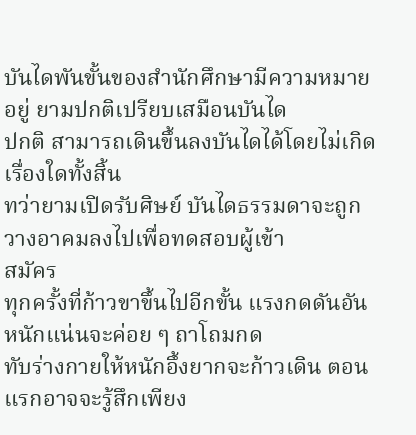บันไดพันขั้นของสำนักศึกษามีความหมายอยู่ ยามปกติเปรียบเสมือนบันได
ปกติ สามารถเดินขึ้นลงบันไดได้โดยไม่เกิดเรื่องใดทั้งสิ้น
ทว่ายามเปิดรับศิษย์ บันไดธรรมดาจะถูกวางอาคมลงไปเพื่อทดสอบผู้เข้า
สมัคร
ทุกครั้งที่ก้าวขาขึ้นไปอีกขั้น แรงกดดันอันหนักแน่นจะค่อย ๆ ถาโถมกด
ทับร่างกายให้หนักอึ้งยากจะก้าวเดิน ตอนแรกอาจจะรู้สึกเพียง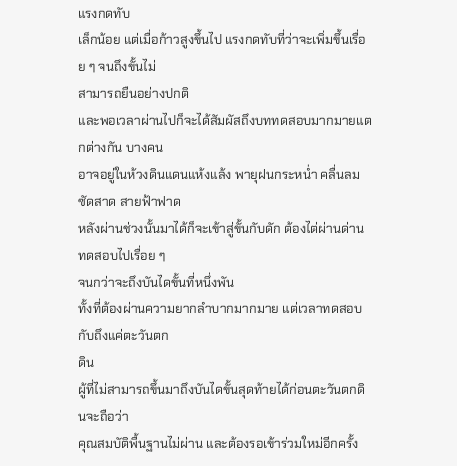แรงกดทับ
เล็กน้อย แต่เมื่อก้าวสูงขึ้นไป แรงกดทับที่ว่าจะเพิ่มขึ้นเรื่อย ๆ จนถึงขั้นไม่
สามารถยืนอย่างปกติ
และพอเวลาผ่านไปก็จะได้สัมผัสถึงบททดสอบมากมายแตกต่างกัน บางคน
อาจอยู่ในห้วงดินแดนแห้งแล้ง พายุฝนกระหน่ำ คลื่นลมซัดสาด สายฟ้าฟาด
หลังผ่านช่วงนั้นมาได้ก็จะเข้าสู่ขั้นกับดัก ต้องไต่ผ่านด่านทดสอบไปเรื่อย ๆ
จนกว่าจะถึงบันไดขั้นที่หนึ่งพัน
ทั้งที่ต้องผ่านความยากลำบากมากมาย แต่เวลาทดสอบกับถึงแค่ตะวันตก
ดิน
ผู้ที่ไม่สามารถขึ้นมาถึงบันไดขั้นสุดท้ายได้ก่อนตะวันตกดินจะถือว่า
คุณสมบัติพื้นฐานไม่ผ่าน และต้องรอเข้าร่วมใหม่อีกครั้ง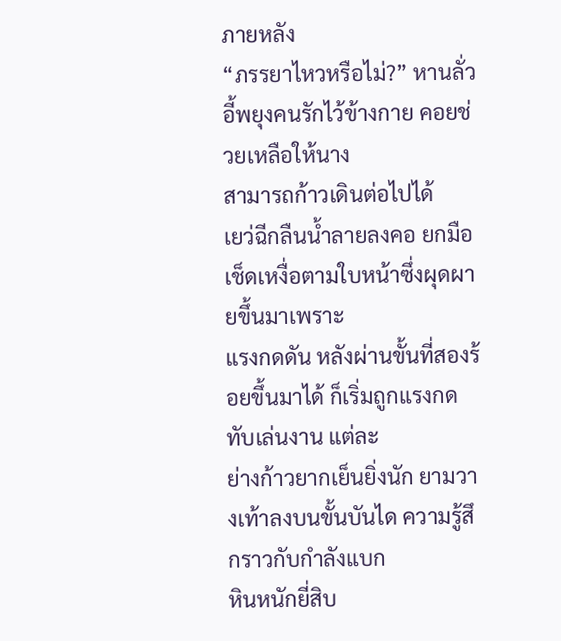ภายหลัง
“ภรรยาไหวหรือไม่?” หานลั่วอี้พยุงคนรักไว้ข้างกาย คอยช่วยเหลือให้นาง
สามารถก้าวเดินต่อไปได้
เยว่ฉีกลืนน้ำลายลงคอ ยกมือเช็ดเหงื่อตามใบหน้าซึ่งผุดผายขึ้นมาเพราะ
แรงกดดัน หลังผ่านขั้นที่สองร้อยขึ้นมาได้ ก็เริ่มถูกแรงกดทับเล่นงาน แต่ละ
ย่างก้าวยากเย็นยิ่งนัก ยามวางเท้าลงบนขั้นบันได ความรู้สึกราวกับกำลังแบก
หินหนักยี่สิบ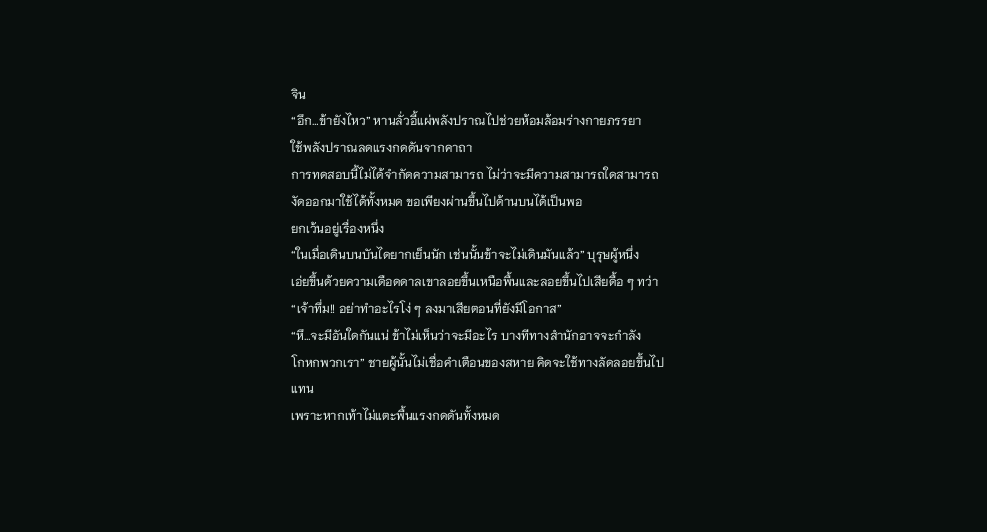จิน
“อึก…ข้ายังไหว” หานลั่วอี้แผ่พลังปราณไปช่วยห้อมล้อมร่างกายภรรยา
ใช้พลังปราณลดแรงกดดันจากคาถา
การทดสอบนี้ไม่ได้จำกัดความสามารถ ไม่ว่าจะมีความสามารถใดสามารถ
งัดออกมาใช้ได้ทั้งหมด ขอเพียงผ่านขึ้นไปด้านบนได้เป็นพอ
ยกเว้นอยู่เรื่องหนึ่ง
“ในเมื่อเดินบนบันไดยากเย็นนัก เช่นนั้นข้าจะไม่เดินมันแล้ว” บุรุษผู้หนึ่ง
เอ่ยขึ้นด้วยความเดือดดาลเขาลอยขึ้นเหนือพื้นและลอยขึ้นไปเสียดื้อ ๆ ทว่า
“เจ้าทึ่ม!! อย่าทำอะไรโง่ ๆ ลงมาเสียตอนที่ยังมีโอกาส”
“หึ…จะมีอันใดกันแน่ ข้าไม่เห็นว่าจะมีอะไร บางทีทางสำนักอาจจะกำลัง
โกหกพวกเรา” ชายผู้นั้นไม่เชื่อคำเตือนของสหาย คิดจะใช้ทางลัดลอยขึ้นไป
แทน
เพราะหากเท้าไม่แตะพื้นแรงกดดันทั้งหมด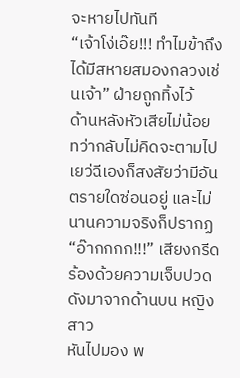จะหายไปทันที
“เจ้าโง่เอ๊ย!!! ทำไมข้าถึงได้มีสหายสมองกลวงเช่นเจ้า” ฝ่ายถูกทิ้งไว้
ด้านหลังหัวเสียไม่น้อย ทว่ากลับไม่คิดจะตามไป
เยว่ฉีเองก็สงสัยว่ามีอันตรายใดซ่อนอยู่ และไม่นานความจริงก็ปรากฏ
“อ๊ากกกก!!!” เสียงกรีดร้องด้วยความเจ็บปวดดังมาจากด้านบน หญิงสาว
หันไปมอง พ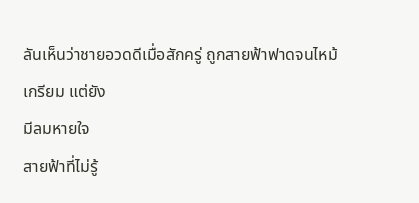ลันเห็นว่าชายอวดดีเมื่อสักครู่ ถูกสายฟ้าฟาดจนไหม้เกรียม แต่ยัง
มีลมหายใจ
สายฟ้าที่ไม่รู้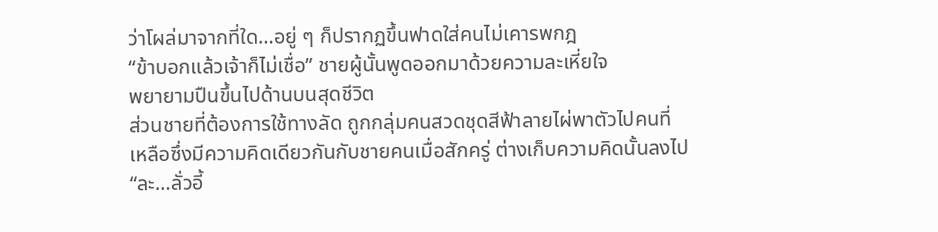ว่าโผล่มาจากที่ใด…อยู่ ๆ ก็ปรากฏขึ้นฟาดใส่คนไม่เคารพกฎ
“ข้าบอกแล้วเจ้าก็ไม่เชื่อ” ชายผู้นั้นพูดออกมาด้วยความละเหี่ยใจ
พยายามปืนขึ้นไปด้านบนสุดชีวิต
ส่วนชายที่ต้องการใช้ทางลัด ถูกกลุ่มคนสวดชุดสีฟ้าลายไผ่พาตัวไปคนที่
เหลือซึ่งมีความคิดเดียวกันกับชายคนเมื่อสักครู่ ต่างเก็บความคิดนั้นลงไป
“ละ…ลั่วอี้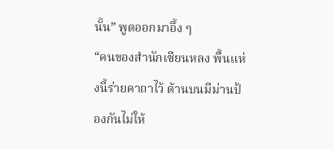นั้น” พูดออกมาอึ้ง ๆ
“คนของสำนักเซียนหลง พื้นแห่งนี้ร่ายคาถาไว้ ด้านบนมีม่านป้องกันไม่ให้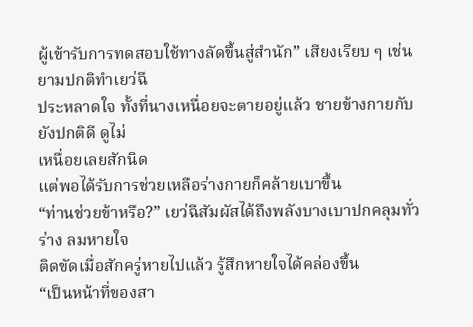ผู้เข้ารับการทดสอบใช้ทางลัดขึ้นสู่สำนัก” เสียงเรียบ ๆ เช่นยามปกติทำเยว่ฉี
ประหลาดใจ ทั้งที่นางเหนื่อยจะตายอยู่แล้ว ชายข้างกายกับยังปกติดี ดูไม่
เหนื่อยเลยสักนิด
แต่พอได้รับการช่วยเหลือร่างกายก็คล้ายเบาขึ้น
“ท่านช่วยข้าหรือ?” เยว่ฉีสัมผัสได้ถึงพลังบางเบาปกคลุมทั่วร่าง ลมหายใจ
ติดขัดเมื่อสักครู่หายไปแล้ว รู้สึกหายใจได้คล่องขึ้น
“เป็นหน้าที่ของสา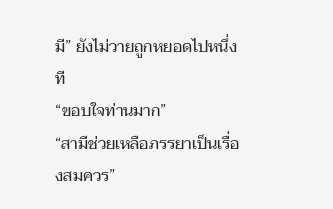มี” ยังไม่วายถูกหยอดไปหนึ่งที
“ขอบใจท่านมาก”
“สามีช่วยเหลือภรรยาเป็นเรื่องสมควร”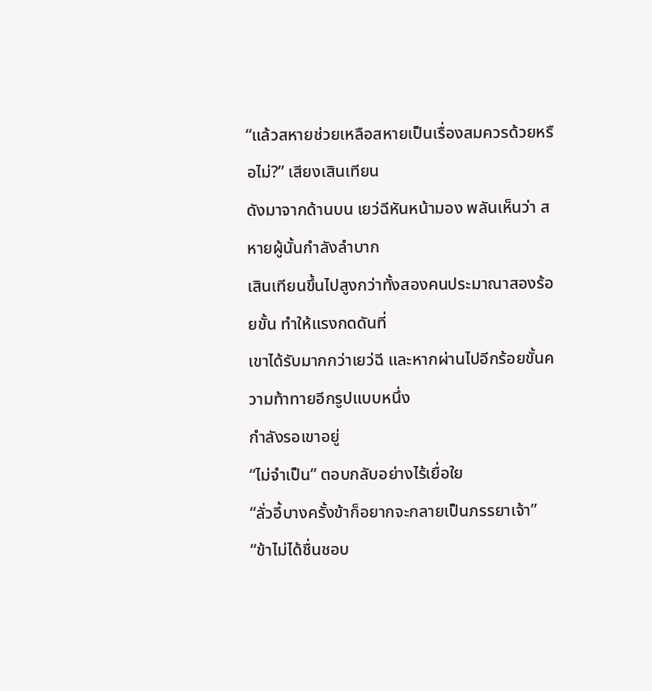“แล้วสหายช่วยเหลือสหายเป็นเรื่องสมควรด้วยหรือไม่?” เสียงเสินเทียน
ดังมาจากด้านบน เยว่ฉีหันหน้ามอง พลันเห็นว่า สหายผู้นั้นกำลังลำบาก
เสินเทียนขึ้นไปสูงกว่าทั้งสองคนประมาณาสองร้อยขั้น ทำให้แรงกดดันที่
เขาได้รับมากกว่าเยว่ฉี และหากผ่านไปอีกร้อยขั้นความท้าทายอีกรูปแบบหนึ่ง
กำลังรอเขาอยู่
“ไม่จำเป็น” ตอบกลับอย่างไร้เยื่อใย
“ลั่วอี้บางครั้งข้าก็อยากจะกลายเป็นภรรยาเจ้า”
“ข้าไม่ได้ชื่นชอบ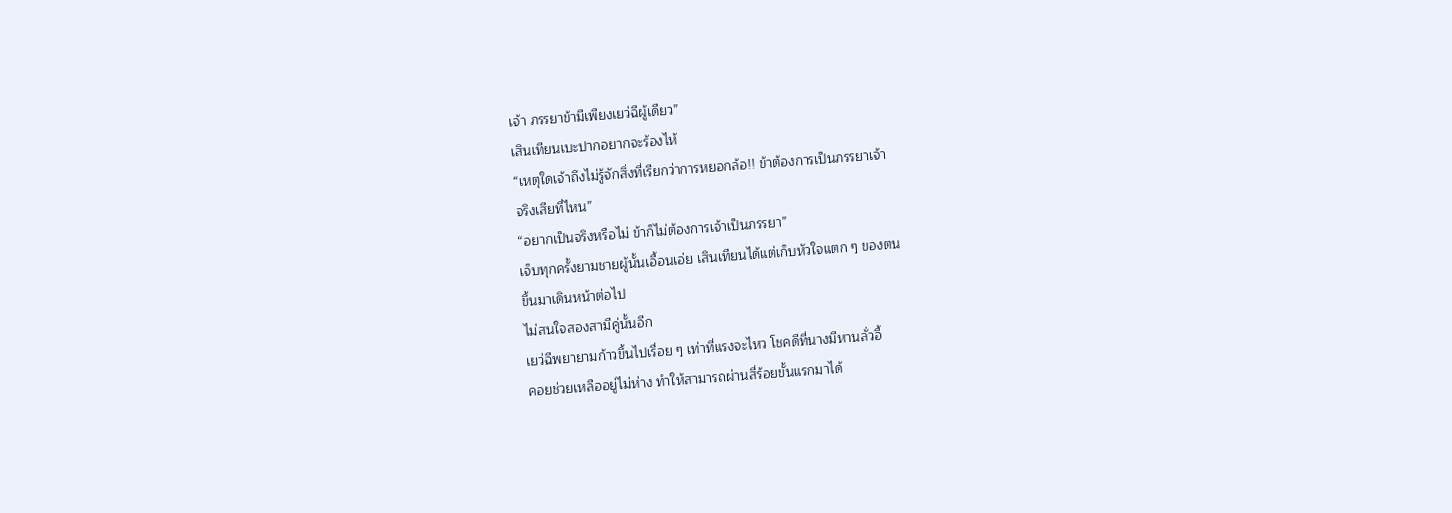เจ้า ภรรยาข้ามีเพียงเยว่ฉีผู้เดียว”
เสินเทียนเบะปากอยากจะร้องไห้
“เหตุใดเจ้าถึงไม่รู้จักสิ่งที่เรียกว่าการหยอกล้อ!! ข้าต้องการเป็นภรรยาเจ้า
จริงเสียที่ไหน”
“อยากเป็นจริงหรือไม่ ข้าก็ไม่ต้องการเจ้าเป็นภรรยา”
เจ็บทุกครั้งยามชายผู้นั้นเอื้อนเอ่ย เสินเทียนได้แต่เก็บหัวใจแตก ๆ ของตน
ขึ้นมาเดินหน้าต่อไป
ไม่สนใจสองสามีคู่นั้นอีก
เยว่ฉีพยายามก้าวขึ้นไปเรื่อย ๆ เท่าที่แรงจะไหว โชคดีที่นางมีหานลั่วอี้
คอยช่วยเหลืออยู่ไม่ห่าง ทำให้สามารถผ่านสี่ร้อยขั้นแรกมาได้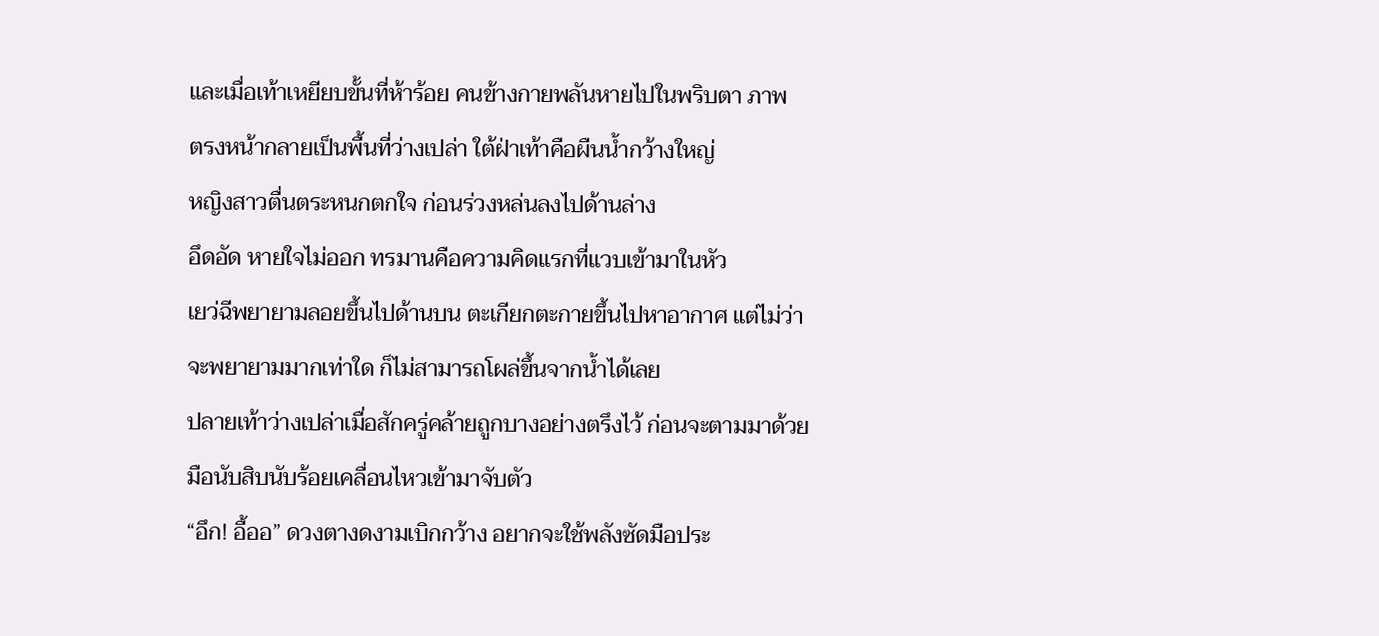และเมื่อเท้าเหยียบขั้นที่ห้าร้อย คนข้างกายพลันหายไปในพริบตา ภาพ
ตรงหน้ากลายเป็นพื้นที่ว่างเปล่า ใต้ฝ่าเท้าคือผืนน้ำกว้างใหญ่
หญิงสาวตื่นตระหนกตกใจ ก่อนร่วงหล่นลงไปด้านล่าง
อึดอัด หายใจไม่ออก ทรมานคือความคิดแรกที่แวบเข้ามาในหัว
เยว่ฉีพยายามลอยขึ้นไปด้านบน ตะเกียกตะกายขึ้นไปหาอากาศ แต่ไม่ว่า
จะพยายามมากเท่าใด ก็ไม่สามารถโผล่ขึ้นจากน้ำได้เลย
ปลายเท้าว่างเปล่าเมื่อสักครู่คล้ายถูกบางอย่างตรึงไว้ ก่อนจะตามมาด้วย
มือนับสิบนับร้อยเคลื่อนไหวเข้ามาจับตัว
“อึก! อื้ออ” ดวงตางดงามเบิกกว้าง อยากจะใช้พลังซัดมือประ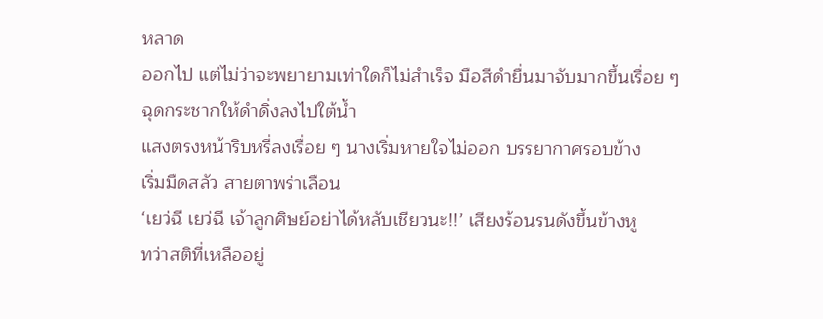หลาด
ออกไป แต่ไม่ว่าจะพยายามเท่าใดก็ไม่สำเร็จ มือสีดำยื่นมาจับมากขึ้นเรื่อย ๆ
ฉุดกระชากให้ดำดิ่งลงไปใต้น้ำ
แสงตรงหน้าริบหรี่ลงเรื่อย ๆ นางเริ่มหายใจไม่ออก บรรยากาศรอบข้าง
เริ่มมืดสลัว สายตาพร่าเลือน
‘เยว่ฉี เยว่ฉี เจ้าลูกศิษย์อย่าได้หลับเชียวนะ!!’ เสียงร้อนรนดังขึ้นข้างหู
ทว่าสติที่เหลืออยู่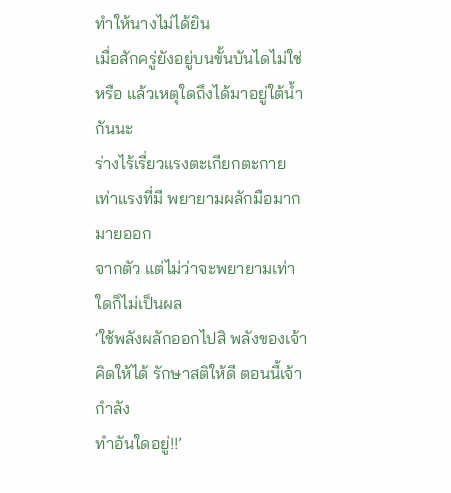ทำให้นางไม่ได้ยิน
เมื่อสักครู่ยังอยู่บนขั้นบันไดไม่ใช่หรือ แล้วเหตุใดถึงได้มาอยู่ใต้น้ำกันนะ
ร่างไร้เรี่ยวแรงตะเกียกตะกายเท่าแรงที่มี พยายามผลักมือมากมายออก
จากตัว แต่ไม่ว่าจะพยายามเท่าใดก็ไม่เป็นผล
‘ใช้พลังผลักออกไปสิ พลังของเจ้า คิดให้ได้ รักษาสติให้ดี ตอนนี้เจ้ากำลัง
ทำอันใดอยู่!!’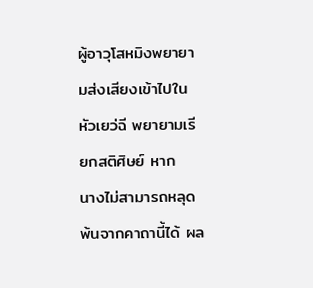ผู้อาวุโสหมิงพยายามส่งเสียงเข้าไปในหัวเยว่ฉี พยายามเรียกสติศิษย์ หาก
นางไม่สามารถหลุดพ้นจากคาถานี้ได้ ผล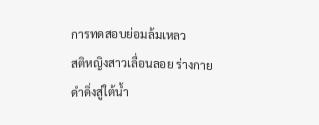การทดสอบย่อมล้มเหลว
สติหญิงสาวเลื่อนลอย ร่างกายดำดิ่งสู่ใต้น้ำ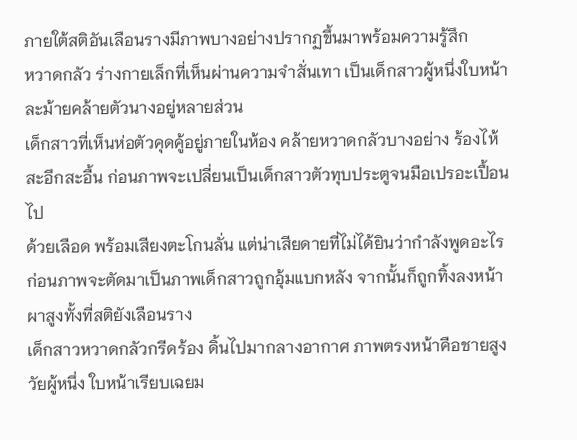ภายใต้สติอันเลือนรางมีภาพบางอย่างปรากฏขึ้นมาพร้อมความรู้สึก
หวาดกลัว ร่างกายเล็กที่เห็นผ่านความจำสั่นเทา เป็นเด็กสาวผู้หนึ่งใบหน้า
ละม้ายคล้ายตัวนางอยู่หลายส่วน
เด็กสาวที่เห็นห่อตัวคุดคู้อยู่ภายในห้อง คล้ายหวาดกลัวบางอย่าง ร้องไห้
สะอึกสะอื้น ก่อนภาพจะเปลี่ยนเป็นเด็กสาวตัวทุบประตูจนมือเปรอะเปื้อนไป
ด้วยเลือด พร้อมเสียงตะโกนลั่น แต่น่าเสียดายที่ไม่ได้ยินว่ากำลังพูดอะไร
ก่อนภาพจะตัดมาเป็นภาพเด็กสาวถูกอุ้มแบกหลัง จากนั้นก็ถูกทิ้งลงหน้า
ผาสูงทั้งที่สติยังเลือนราง
เด็กสาวหวาดกลัวกรีดร้อง ดิ้นไปมากลางอากาศ ภาพตรงหน้าคือชายสูง
วัยผู้หนึ่ง ใบหน้าเรียบเฉยม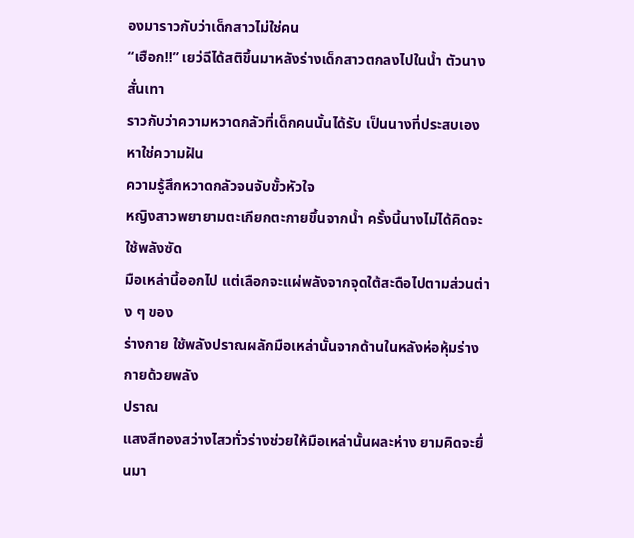องมาราวกับว่าเด็กสาวไม่ใช่คน
“เฮือก!!” เยว่ฉีได้สติขึ้นมาหลังร่างเด็กสาวตกลงไปในน้ำ ตัวนางสั่นเทา
ราวกับว่าความหวาดกลัวที่เด็กคนนั้นได้รับ เป็นนางที่ประสบเอง
หาใช่ความฝัน
ความรู้สึกหวาดกลัวจนจับขั้วหัวใจ
หญิงสาวพยายามตะเกียกตะกายขึ้นจากน้ำ ครั้งนี้นางไม่ได้คิดจะใช้พลังซัด
มือเหล่านี้ออกไป แต่เลือกจะแผ่พลังจากจุดใต้สะดือไปตามส่วนต่าง ๆ ของ
ร่างกาย ใช้พลังปราณผลักมือเหล่านั้นจากด้านในหลังห่อหุ้มร่างกายด้วยพลัง
ปราณ
แสงสีทองสว่างไสวทั่วร่างช่วยให้มือเหล่านั้นผละห่าง ยามคิดจะยื่นมา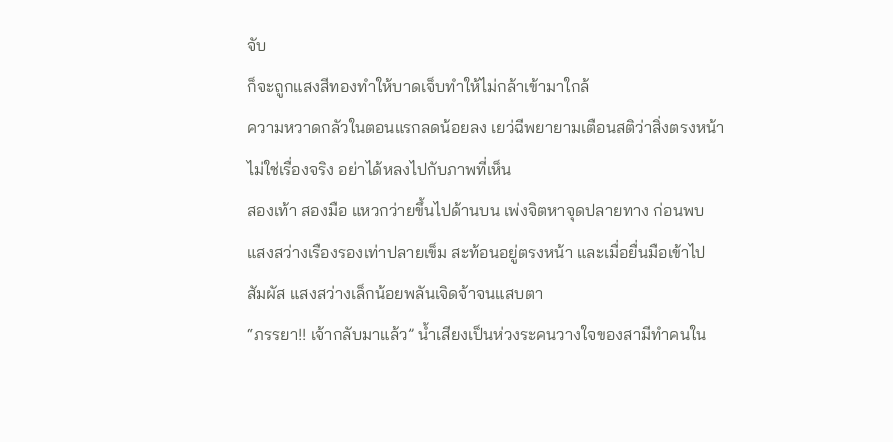จับ
ก็จะถูกแสงสีทองทำให้บาดเจ็บทำให้ไม่กล้าเข้ามาใกล้
ความหวาดกลัวในตอนแรกลดน้อยลง เยว่ฉีพยายามเตือนสติว่าสิ่งตรงหน้า
ไม่ใช่เรื่องจริง อย่าได้หลงไปกับภาพที่เห็น
สองเท้า สองมือ แหวกว่ายขึ้นไปด้านบน เพ่งจิตหาจุดปลายทาง ก่อนพบ
แสงสว่างเรืองรองเท่าปลายเข็ม สะท้อนอยู่ตรงหน้า และเมื่อยื่นมือเข้าไป
สัมผัส แสงสว่างเล็กน้อยพลันเจิดจ้าจนแสบตา
“ภรรยา!! เจ้ากลับมาแล้ว” น้ำเสียงเป็นห่วงระคนวางใจของสามีทำคนใน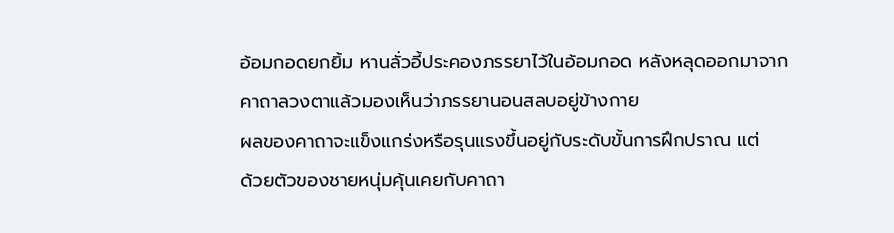อ้อมกอดยกยิ้ม หานลั่วอี้ประคองภรรยาไว้ในอ้อมกอด หลังหลุดออกมาจาก
คาถาลวงตาแล้วมองเห็นว่าภรรยานอนสลบอยู่ข้างกาย
ผลของคาถาจะแข็งแกร่งหรือรุนแรงขึ้นอยู่กับระดับขั้นการฝึกปราณ แต่
ด้วยตัวของชายหนุ่มคุ้นเคยกับคาถา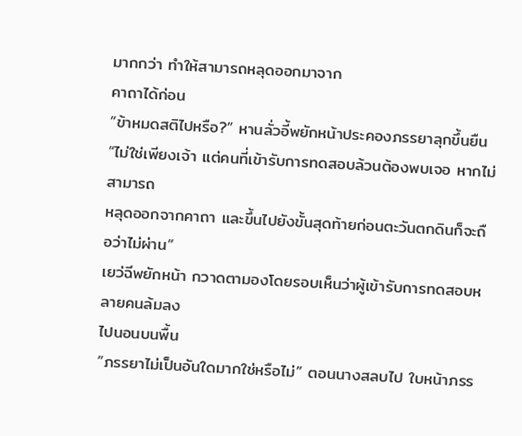มากกว่า ทำให้สามารถหลุดออกมาจาก
คาถาได้ก่อน
“ข้าหมดสติไปหรือ?” หานลั่วอี้พยักหน้าประคองภรรยาลุกขึ้นยืน
“ไม่ใช่เพียงเจ้า แต่คนที่เข้ารับการทดสอบล้วนต้องพบเจอ หากไม่สามารถ
หลุดออกจากคาถา และขึ้นไปยังขั้นสุดท้ายก่อนตะวันตกดินก็จะถือว่าไม่ผ่าน”
เยว่ฉีพยักหน้า กวาดตามองโดยรอบเห็นว่าผู้เข้ารับการทดสอบหลายคนล้มลง
ไปนอนบนพื้น
“ภรรยาไม่เป็นอันใดมากใช่หรือไม่” ตอนนางสลบไป ใบหน้าภรร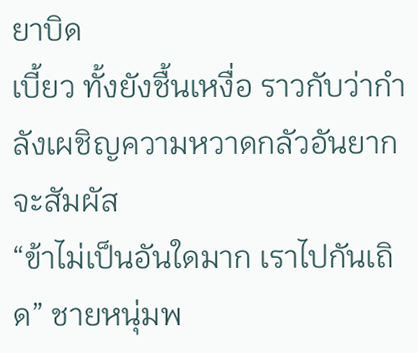ยาบิด
เบี้ยว ทั้งยังชื้นเหงื่อ ราวกับว่ากำลังเผชิญความหวาดกลัวอันยากจะสัมผัส
“ข้าไม่เป็นอันใดมาก เราไปกันเถิด” ชายหนุ่มพ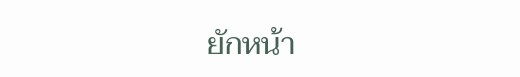ยักหน้า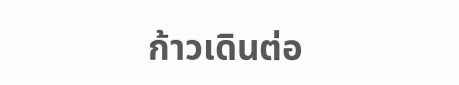ก้าวเดินต่อ